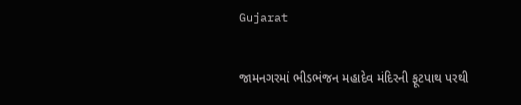Gujarat

જામનગરમાં ભીડભંજન મહાદેવ મંદિરની ફૂટપાથ પરથી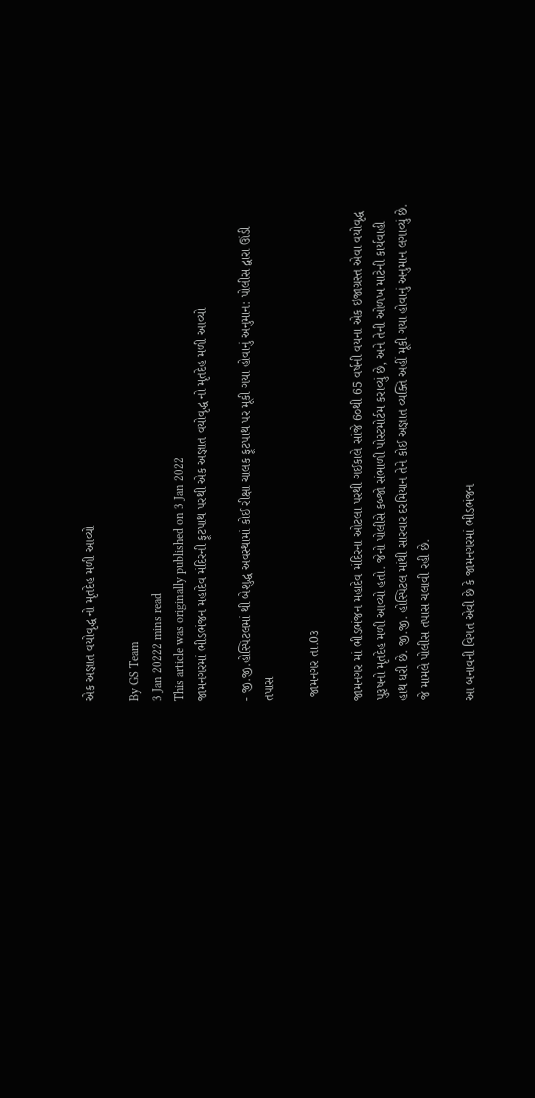એક અજ્ઞાત વયોવૃદ્ધ નો મૃતદેહ મળી આવ્યો

By GS Team
3 Jan 20222 mins read
This article was originally published on 3 Jan 2022
જામનગરમાં ભીડભંજન મહાદેવ મંદિરની ફૂટપાથ પરથી એક અજ્ઞાત વયોવૃદ્ધ નો મૃતદેહ મળી આવ્યો

- જી.જી.હોસ્પિટલમાં થી બેશુદ્ધ અવસ્થામાં કોઈ રીક્ષા ચાલક ફૂટપાથ પર મૂકી ગયા હોવાનું અનુમાન: પોલીસ દ્વારા ઊંડી તપાસ

 જામનગર તા.0૩

જામનગર માં ભીડભંજન મહાદેવ મંદિરના ઓટલા પરથી ગઈકાલે સાંજે 6૦થી 65 વર્ષની વયના એક ઇજાગ્રસ્ત એવા વયોવૃદ્ધ પુરૂષનો મૃતદેહ મળી આવ્યો હતો. જેનો પોલીસે કબ્જો સંભાળી પોસ્ટમોર્ટમ કરાવ્યું છે, અને તેની ઓળખ માટેની કાર્યવાહી હાથ ધરી છે. જી.જી. હોસ્પિટલ માંથી સારવાર દરમિયાન તેને કોઈ અજ્ઞાત વ્યક્તિ અહીં મૂકી ગયા હોવાનું અનુમાન લગાવ્યું છે. જે મામલે પોલીસ તપાસ ચલાવી રહી છે.

આ બનાવની વિગત એવી છે કે જામનગરમાં ભીડભંજન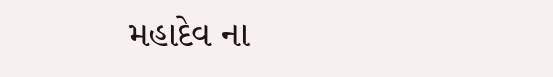મહાદેવ ના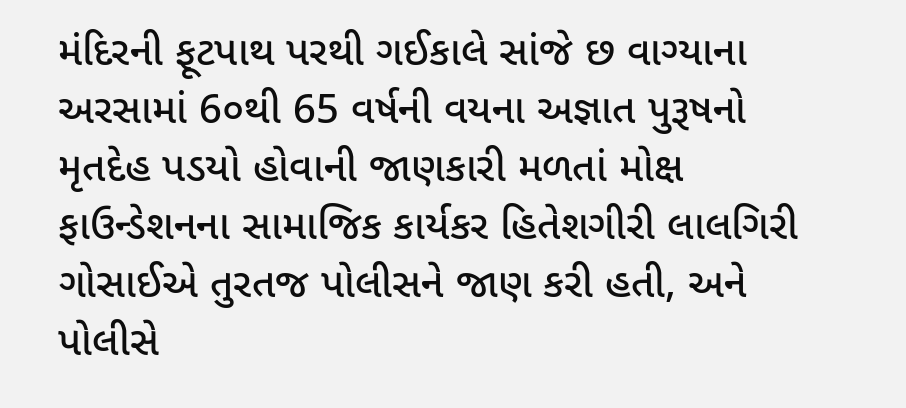મંદિરની ફૂટપાથ પરથી ગઈકાલે સાંજે છ વાગ્યાના અરસામાં 6૦થી 65 વર્ષની વયના અજ્ઞાત પુરૂષનો મૃતદેહ પડયો હોવાની જાણકારી મળતાં મોક્ષ ફાઉન્ડેશનના સામાજિક કાર્યકર હિતેશગીરી લાલગિરી ગોસાઈએ તુરતજ પોલીસને જાણ કરી હતી, અને પોલીસે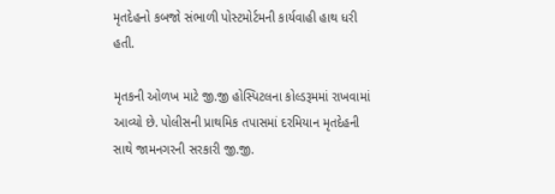મૃતદેહનો કબજો સંભાળી પોસ્ટમોર્ટમની કાર્યવાહી હાથ ધરી હતી.

મૃતકની ઓળખ માટે જી.જી હોસ્પિટલના કોલ્ડરૂમમાં રાખવામાં આવ્યો છે. પોલીસની પ્રાથમિક તપાસમાં દરમિયાન મૃતદેહની સાથે જામનગરની સરકારી જી.જી.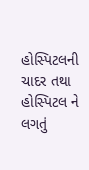હોસ્પિટલની ચાદર તથા હોસ્પિટલ ને લગતું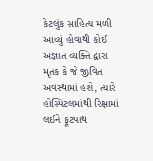કેટલુંક સાહિત્ય મળી આવ્યું હોવાથી કોઈ અજ્ઞાત વ્યક્તિ દ્વારા મૃતક કે જે જીવિત અવસ્થામાં હશે, ત્યારે હોસ્પિટલમાંથી રિક્ષામાં લઈને ફૂટપાથ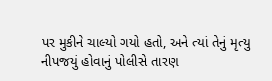પર મુકીને ચાલ્યો ગયો હતો, અને ત્યાં તેનું મૃત્યુ નીપજયું હોવાનું પોલીસે તારણ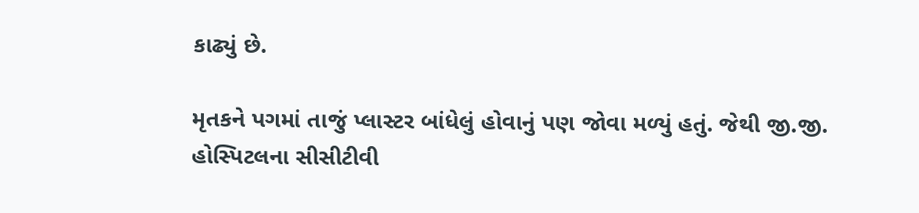કાઢ્યું છે.

મૃતકને પગમાં તાજું પ્લાસ્ટર બાંધેલું હોવાનું પણ જોવા મળ્યું હતું. જેથી જી.જી. હોસ્પિટલના સીસીટીવી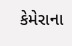કેમેરાના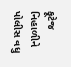ફૂટેજ નિહાળીને પોલીસ વધુ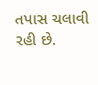તપાસ ચલાવી રહી છે.